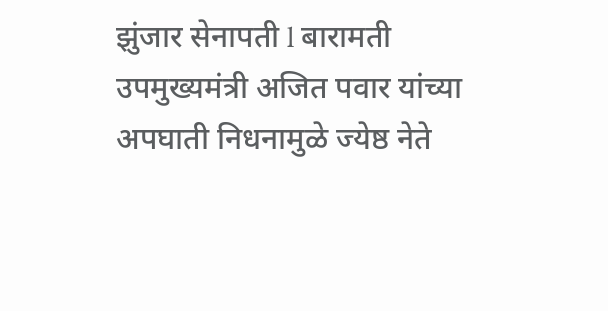झुंजार सेनापती l बारामती
उपमुख्यमंत्री अजित पवार यांच्या अपघाती निधनामुळे ज्येष्ठ नेते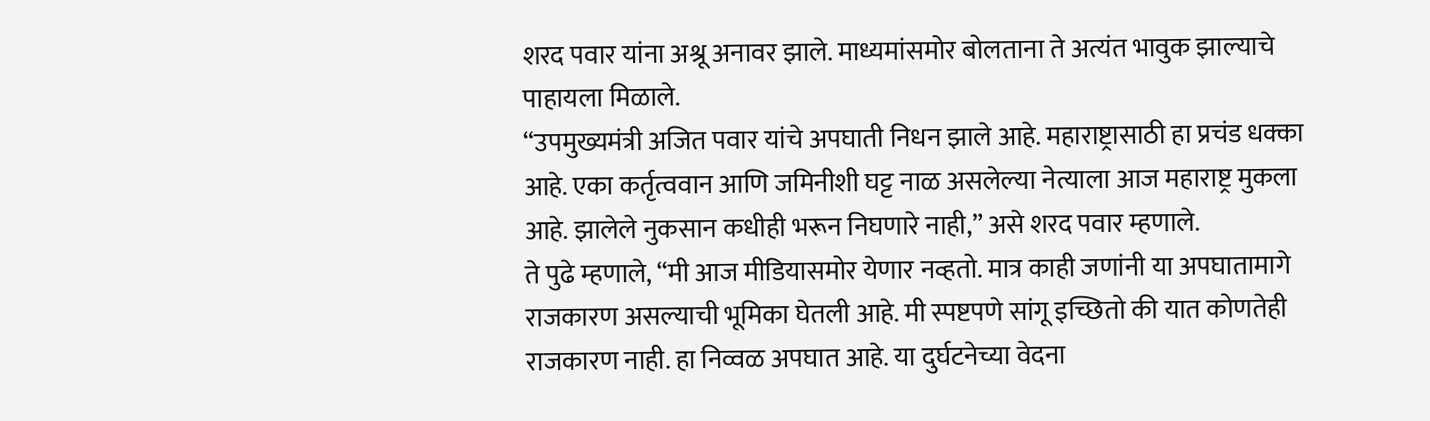शरद पवार यांना अश्रू अनावर झाले. माध्यमांसमोर बोलताना ते अत्यंत भावुक झाल्याचे पाहायला मिळाले.
“उपमुख्यमंत्री अजित पवार यांचे अपघाती निधन झाले आहे. महाराष्ट्रासाठी हा प्रचंड धक्का आहे. एका कर्तृत्ववान आणि जमिनीशी घट्ट नाळ असलेल्या नेत्याला आज महाराष्ट्र मुकला आहे. झालेले नुकसान कधीही भरून निघणारे नाही,” असे शरद पवार म्हणाले.
ते पुढे म्हणाले, “मी आज मीडियासमोर येणार नव्हतो. मात्र काही जणांनी या अपघातामागे राजकारण असल्याची भूमिका घेतली आहे. मी स्पष्टपणे सांगू इच्छितो की यात कोणतेही राजकारण नाही. हा निव्वळ अपघात आहे. या दुर्घटनेच्या वेदना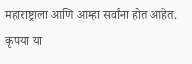महाराष्ट्राला आणि आम्हा सर्वांना होत आहेत. कृपया या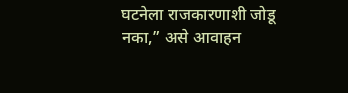घटनेला राजकारणाशी जोडू नका,” असे आवाहन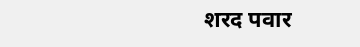शरद पवार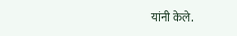यांनी केले.